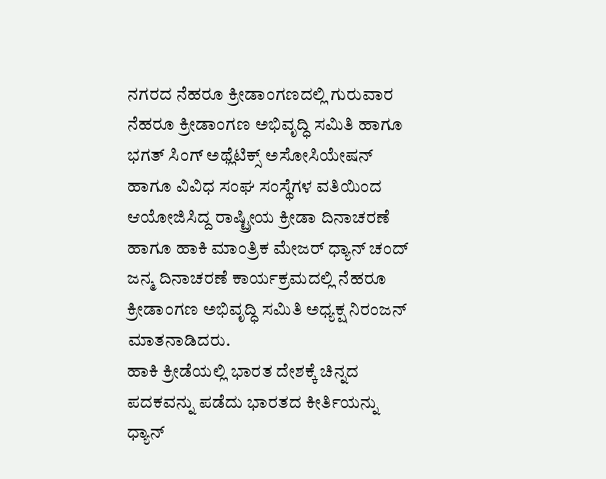ನಗರದ ನೆಹರೂ ಕ್ರೀಡಾಂಗಣದಲ್ಲಿ ಗುರುವಾರ ನೆಹರೂ ಕ್ರೀಡಾಂಗಣ ಅಭಿವೃದ್ಧಿ ಸಮಿತಿ ಹಾಗೂ ಭಗತ್ ಸಿಂಗ್ ಅಥ್ಲೆಟಿಕ್ಸ್ ಅಸೋಸಿಯೇಷನ್ ಹಾಗೂ ವಿವಿಧ ಸಂಘ ಸಂಸ್ಥೆಗಳ ವತಿಯಿಂದ ಆಯೋಜಿಸಿದ್ದ ರಾಷ್ಟ್ರೀಯ ಕ್ರೀಡಾ ದಿನಾಚರಣೆ ಹಾಗೂ ಹಾಕಿ ಮಾಂತ್ರಿಕ ಮೇಜರ್ ಧ್ಯಾನ್ ಚಂದ್ ಜನ್ಮ ದಿನಾಚರಣೆ ಕಾರ್ಯಕ್ರಮದಲ್ಲಿ ನೆಹರೂ ಕ್ರೀಡಾಂಗಣ ಅಭಿವೃದ್ಧಿ ಸಮಿತಿ ಅಧ್ಯಕ್ಷ ನಿರಂಜನ್ ಮಾತನಾಡಿದರು.
ಹಾಕಿ ಕ್ರೀಡೆಯಲ್ಲಿ ಭಾರತ ದೇಶಕ್ಕೆ ಚಿನ್ನದ ಪದಕವನ್ನು ಪಡೆದು ಭಾರತದ ಕೀರ್ತಿಯನ್ನು ಧ್ಯಾನ್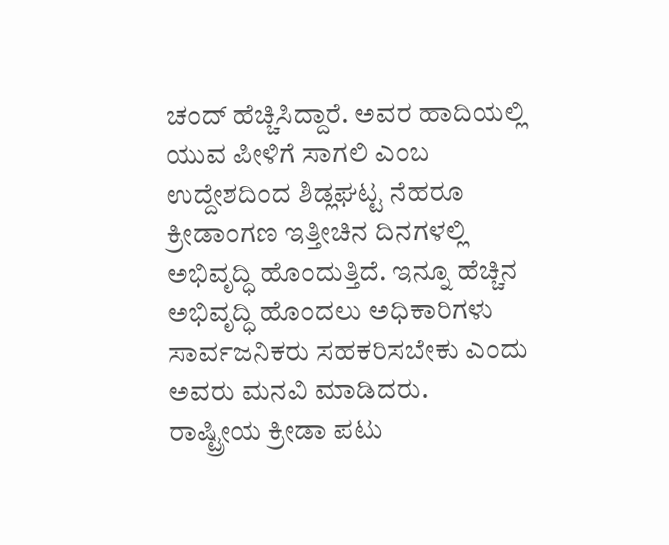ಚಂದ್ ಹೆಚ್ಚಿಸಿದ್ದಾರೆ. ಅವರ ಹಾದಿಯಲ್ಲಿ ಯುವ ಪೀಳಿಗೆ ಸಾಗಲಿ ಎಂಬ ಉದ್ದೇಶದಿಂದ ಶಿಡ್ಲಘಟ್ಟ ನೆಹರೂ ಕ್ರೀಡಾಂಗಣ ಇತ್ತೀಚಿನ ದಿನಗಳಲ್ಲಿ ಅಭಿವೃದ್ಧಿ ಹೊಂದುತ್ತಿದೆ. ಇನ್ನೂ ಹೆಚ್ಚಿನ ಅಭಿವೃದ್ಧಿ ಹೊಂದಲು ಅಧಿಕಾರಿಗಳು ಸಾರ್ವಜನಿಕರು ಸಹಕರಿಸಬೇಕು ಎಂದು ಅವರು ಮನವಿ ಮಾಡಿದರು.
ರಾಷ್ಟ್ರೀಯ ಕ್ರೀಡಾ ಪಟು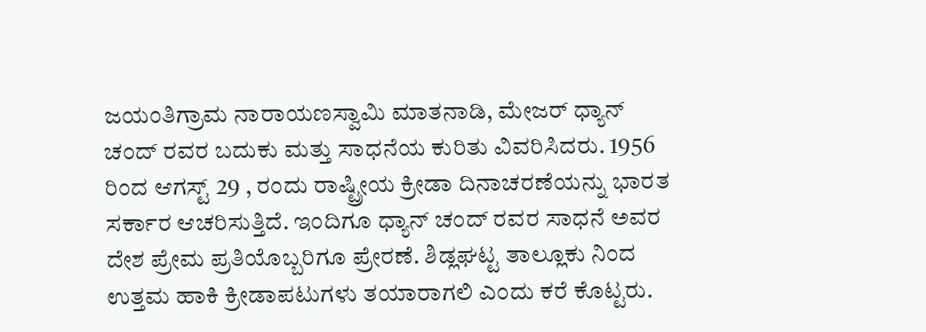ಜಯಂತಿಗ್ರಾಮ ನಾರಾಯಣಸ್ವಾಮಿ ಮಾತನಾಡಿ, ಮೇಜರ್ ಧ್ಯಾನ್ ಚಂದ್ ರವರ ಬದುಕು ಮತ್ತು ಸಾಧನೆಯ ಕುರಿತು ವಿವರಿಸಿದರು. 1956 ರಿಂದ ಆಗಸ್ಟ್ 29 , ರಂದು ರಾಷ್ಟ್ರೀಯ ಕ್ರೀಡಾ ದಿನಾಚರಣೆಯನ್ನು ಭಾರತ ಸರ್ಕಾರ ಆಚರಿಸುತ್ತಿದೆ. ಇಂದಿಗೂ ಧ್ಯಾನ್ ಚಂದ್ ರವರ ಸಾಧನೆ ಅವರ ದೇಶ ಪ್ರೇಮ ಪ್ರತಿಯೊಬ್ಬರಿಗೂ ಪ್ರೇರಣೆ. ಶಿಡ್ಲಘಟ್ಟ ತಾಲ್ಲೂಕು ನಿಂದ ಉತ್ತಮ ಹಾಕಿ ಕ್ರೀಡಾಪಟುಗಳು ತಯಾರಾಗಲಿ ಎಂದು ಕರೆ ಕೊಟ್ಟರು.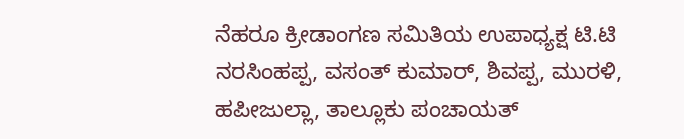ನೆಹರೂ ಕ್ರೀಡಾಂಗಣ ಸಮಿತಿಯ ಉಪಾಧ್ಯಕ್ಷ ಟಿ.ಟಿ ನರಸಿಂಹಪ್ಪ, ವಸಂತ್ ಕುಮಾರ್, ಶಿವಪ್ಪ, ಮುರಳಿ, ಹಪೀಜುಲ್ಲಾ, ತಾಲ್ಲೂಕು ಪಂಚಾಯತ್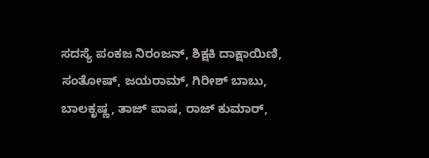ಸದಸ್ಯೆ ಪಂಕಜ ನಿರಂಜನ್, ಶಿಕ್ಷಕಿ ದಾಕ್ಷಾಯಿಣಿ, ಸಂತೋಷ್, ಜಯರಾಮ್, ಗಿರೀಶ್ ಬಾಬು, ಬಾಲಕೃಷ್ಣ, ತಾಜ್ ಪಾಷ, ರಾಜ್ ಕುಮಾರ್,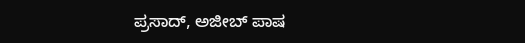ಪ್ರಸಾದ್, ಅಜೀಬ್ ಪಾಷ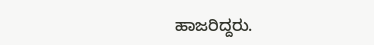ಹಾಜರಿದ್ದರು.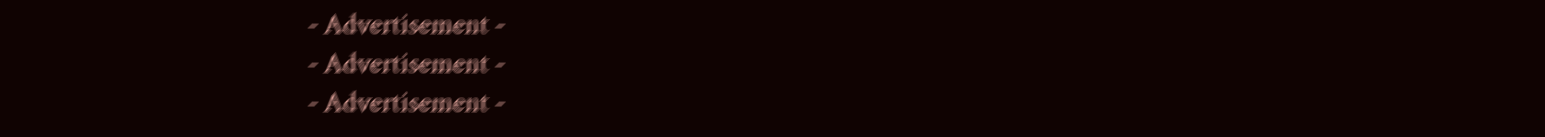- Advertisement -
- Advertisement -
- Advertisement -